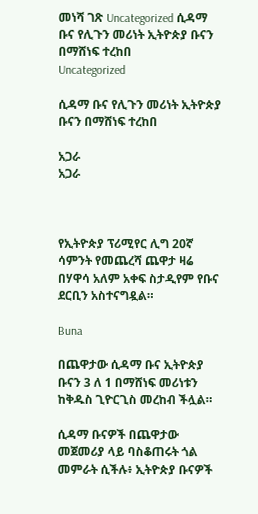መነሻ ገጽ Uncategorized ሲዳማ ቡና የሊጉን መሪነት ኢትዮጵያ ቡናን በማሸነፍ ተረከበ
Uncategorized

ሲዳማ ቡና የሊጉን መሪነት ኢትዮጵያ ቡናን በማሸነፍ ተረከበ

አጋራ
አጋራ



የኢትዮጵያ ፕሪሚየር ሊግ 20ኛ ሳምንት የመጨረሻ ጨዋታ ዛሬ በሃዋሳ አለም አቀፍ ስታዲየም የቡና ደርቢን አስተናግዷል።

Buna

በጨዋታው ሲዳማ ቡና ኢትዮጵያ ቡናን 3 ለ 1 በማሸነፍ መሪነቱን ከቅዱስ ጊዮርጊስ መረከብ ችሏል።

ሲዳማ ቡናዎች በጨዋታው መጀመሪያ ላይ ባስቆጠሩት ጎል መምራት ሲችሉ፥ ኢትዮጵያ ቡናዎች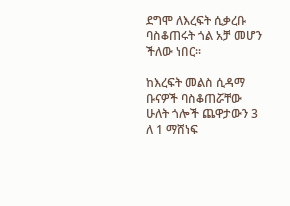ደግሞ ለእረፍት ሲቃረቡ ባስቆጠሩት ጎል አቻ መሆን ችለው ነበር።

ከእረፍት መልስ ሲዳማ ቡናዎች ባስቆጠሯቸው ሁለት ጎሎች ጨዋታውን 3 ለ 1 ማሸነፍ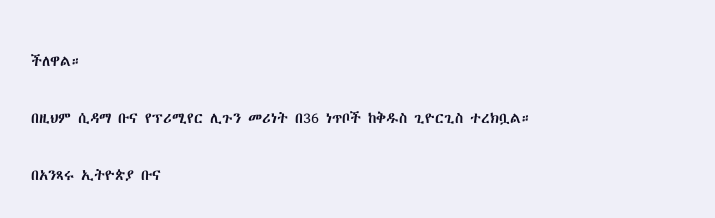ችለዋል።

በዚህም ሲዳማ ቡና የፕሪሚየር ሊጉን መሪነት በ36 ነጥቦች ከቅዱስ ጊዮርጊስ ተረክቧል።

በአንጻሩ ኢትዮጵያ ቡና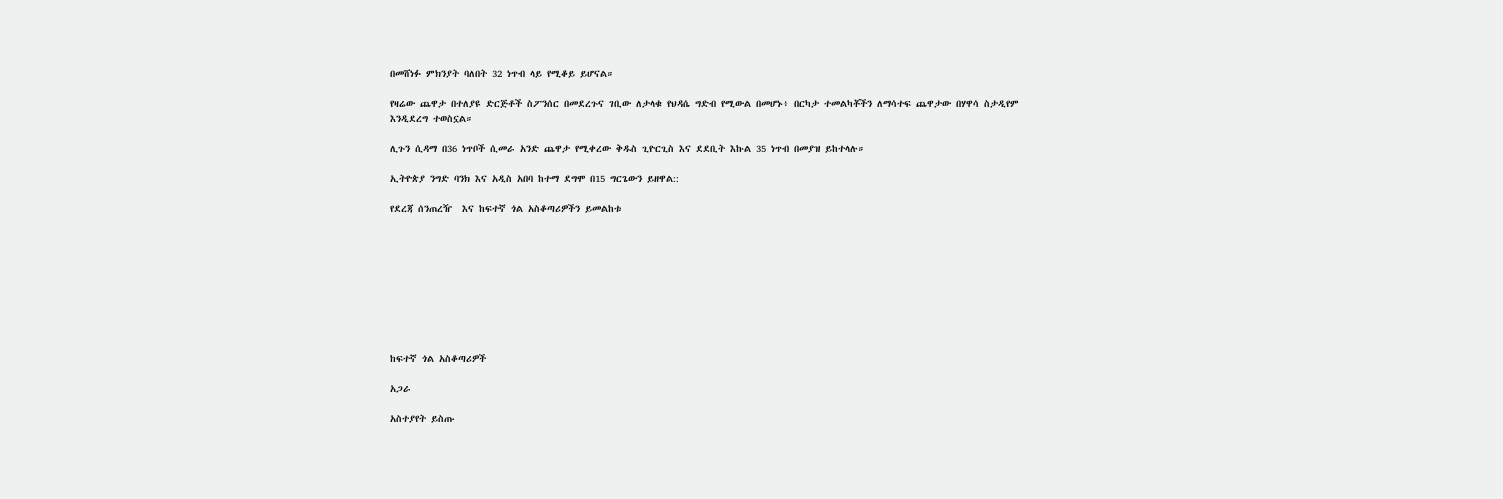በመሸነፉ ምክንያት ባለበት 32 ነጥብ ላይ የሚቆይ ይሆናል።

የዛሬው ጨዋታ በተለያዩ ድርጅቶች ስፖንሰር በመደረጉና ገቢው ለታላቁ የህዳሴ ግድብ የሚውል በመሆኑ፥ በርካታ ተመልካቾችን ለማሳተፍ ጨዋታው በሃዋሳ ስታዲየም እንዲደረግ ተወስኗል።

ሊጉን ሲዳማ በ36 ነጥቦች ሲመራ አንድ ጨዋታ የሚቀረው ቅዱስ ጊዮርጊስ እና ደደቢት እኩል 35 ነጥብ በመያዝ ይከተላሉ።

ኢትዮጵያ ንግድ ባንክ እና አዲስ አበባ ከተማ ደግሞ በ15 ግርጌውን ይዘዋል::

የደረጃ ሰንጠረዥ  እና ከፍተኛ ጎል አስቆጣሪዎችን ይመልከቱ









ከፍተኛ ጎል አስቆጣሪዎች

አጋራ

አስተያየት ይስጡ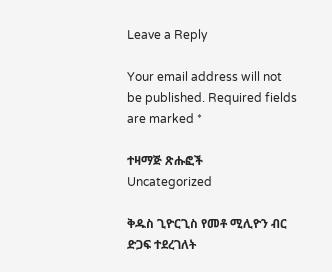Leave a Reply

Your email address will not be published. Required fields are marked *

ተዛማጅ ጽሑፎች
Uncategorized

ቅዱስ ጊዮርጊስ የመቶ ሚሊዮን ብር ድጋፍ ተደረገለት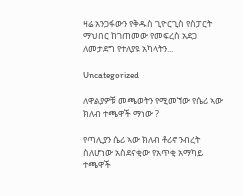ዛሬ አንጋፋውን የቅዱስ ጊዮርጊስ የስፓርት ማህበር ከገጠመው የመፍረስ አደጋ ለመታደግ የተለያዩ አካላትን...

Uncategorized

ለዋልያዎቹ መጫወትን የሚመኘው የሴሪ ኣው ክለብ ተጫዋች ማነው ?

የጣሊያን ሴሪ ኣው ክለብ ቶሪኖ ንብረት ስለሆነው አስደናቂው የአጥቂ አማካይ ተጫዋች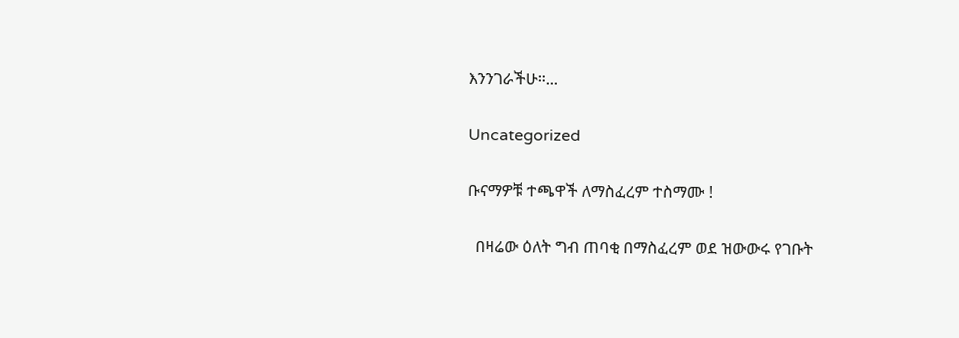እንንገራችሁ።...

Uncategorized

ቡናማዎቹ ተጫዋች ለማስፈረም ተስማሙ !

  በዛሬው ዕለት ግብ ጠባቂ በማስፈረም ወደ ዝውውሩ የገቡት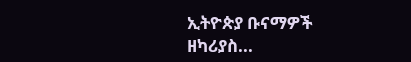ኢትዮጵያ ቡናማዎች ዘካሪያስ...